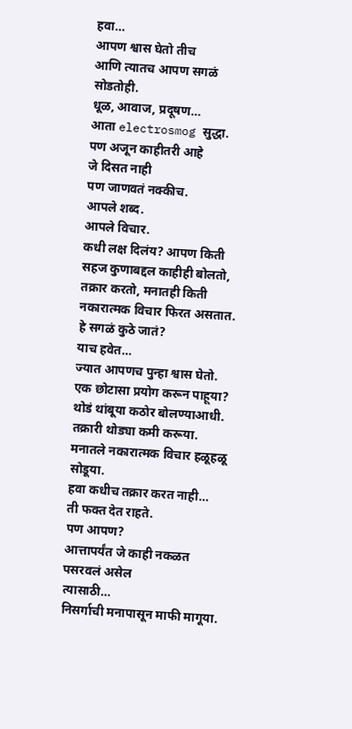हवा…
आपण श्वास घेतो तीच
आणि त्यातच आपण सगळं सोडतोही.
धूळ, आवाज, प्रदूषण…
आता electrosmog सुद्धा.
पण अजून काहीतरी आहे
जे दिसत नाही
पण जाणवतं नक्कीच.
आपले शब्द.
आपले विचार.
कधी लक्ष दिलंय? आपण किती सहज कुणाबद्दल काहीही बोलतो, तक्रार करतो, मनातही किती नकारात्मक विचार फिरत असतात.
हे सगळं कुठे जातं?
याच हवेत…
ज्यात आपणच पुन्हा श्वास घेतो.
एक छोटासा प्रयोग करून पाहूया?
थोडं थांबूया कठोर बोलण्याआधी.
तक्रारी थोड्या कमी करूया.
मनातले नकारात्मक विचार हळूहळू सोडूया.
हवा कधीच तक्रार करत नाही…
ती फक्त देत राहते.
पण आपण?
आत्तापर्यंत जे काही नकळत पसरवलं असेल
त्यासाठी…
निसर्गाची मनापासून माफी मागूया.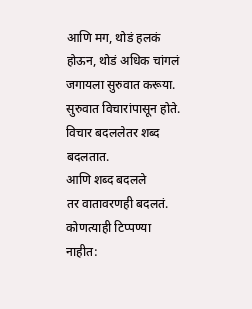आणि मग, थोडं हलकं होऊन, थोडं अधिक चांगलं जगायला सुरुवात करूया.
सुरुवात विचारांपासून होते.
विचार बदललेतर शब्द बदलतात.
आणि शब्द बदलले
तर वातावरणही बदलतं.
कोणत्याही टिप्पण्या नाहीत: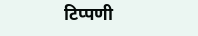टिप्पणी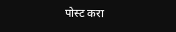पोस्ट करा